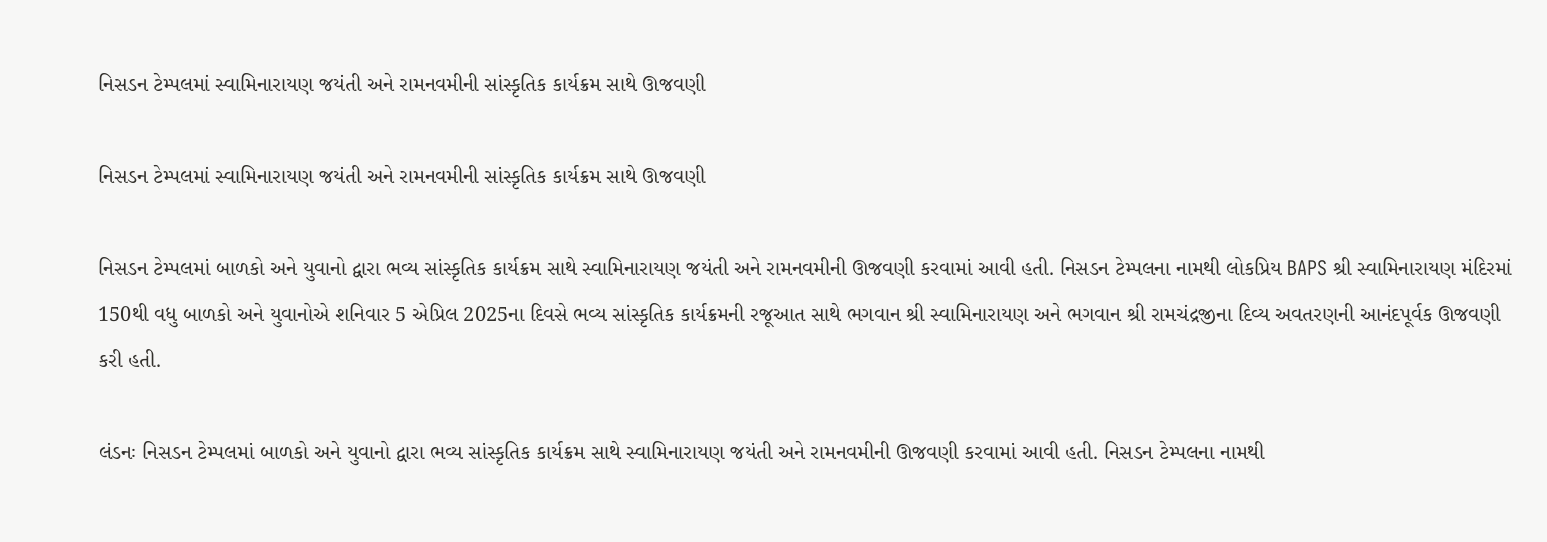નિસડન ટેમ્પલમાં સ્વામિનારાયણ જયંતી અને રામનવમીની સાંસ્કૃતિક કાર્યક્રમ સાથે ઊજવણી

નિસડન ટેમ્પલમાં સ્વામિનારાયણ જયંતી અને રામનવમીની સાંસ્કૃતિક કાર્યક્રમ સાથે ઊજવણી

નિસડન ટેમ્પલમાં બાળકો અને યુવાનો દ્વારા ભવ્ય સાંસ્કૃતિક કાર્યક્રમ સાથે સ્વામિનારાયણ જયંતી અને રામનવમીની ઊજવણી કરવામાં આવી હતી. નિસડન ટેમ્પલના નામથી લોકપ્રિય BAPS શ્રી સ્વામિનારાયણ મંદિરમાં 150થી વધુ બાળકો અને યુવાનોએ શનિવાર 5 એપ્રિલ 2025ના દિવસે ભવ્ય સાંસ્કૃતિક કાર્યક્રમની રજૂઆત સાથે ભગવાન શ્રી સ્વામિનારાયણ અને ભગવાન શ્રી રામચંદ્રજીના દિવ્ય અવતરણની આનંદપૂર્વક ઊજવણી કરી હતી.

લંડનઃ નિસડન ટેમ્પલમાં બાળકો અને યુવાનો દ્વારા ભવ્ય સાંસ્કૃતિક કાર્યક્રમ સાથે સ્વામિનારાયણ જયંતી અને રામનવમીની ઊજવણી કરવામાં આવી હતી. નિસડન ટેમ્પલના નામથી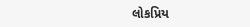લોકપ્રિય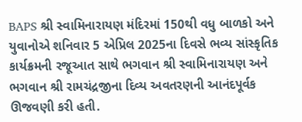BAPS શ્રી સ્વામિનારાયણ મંદિરમાં 150થી વધુ બાળકો અને યુવાનોએ શનિવાર 5 એપ્રિલ 2025ના દિવસે ભવ્ય સાંસ્કૃતિક કાર્યક્રમની રજૂઆત સાથે ભગવાન શ્રી સ્વામિનારાયણ અને ભગવાન શ્રી રામચંદ્રજીના દિવ્ય અવતરણની આનંદપૂર્વક ઊજવણી કરી હતી.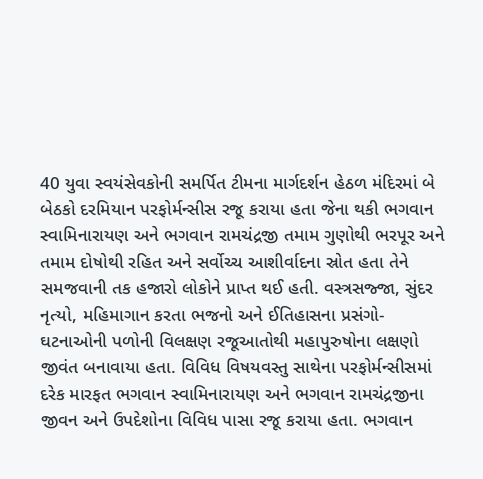40 યુવા સ્વયંસેવકોની સમર્પિત ટીમના માર્ગદર્શન હેઠળ મંદિરમાં બે બેઠકો દરમિયાન પરફોર્મન્સીસ રજૂ કરાયા હતા જેના થકી ભગવાન સ્વામિનારાયણ અને ભગવાન રામચંદ્રજી તમામ ગુણોથી ભરપૂર અને તમામ દોષોથી રહિત અને સર્વોચ્ચ આશીર્વાદના સ્રોત હતા તેને સમજવાની તક હજારો લોકોને પ્રાપ્ત થઈ હતી. વસ્ત્રસજ્જા, સુંદર નૃત્યો, મહિમાગાન કરતા ભજનો અને ઈતિહાસના પ્રસંગો-ઘટનાઓની પળોની વિલક્ષણ રજૂઆતોથી મહાપુરુષોના લક્ષણો જીવંત બનાવાયા હતા. વિવિધ વિષયવસ્તુ સાથેના પરફોર્મન્સીસમાં દરેક મારફત ભગવાન સ્વામિનારાયણ અને ભગવાન રામચંદ્રજીના જીવન અને ઉપદેશોના વિવિધ પાસા રજૂ કરાયા હતા. ભગવાન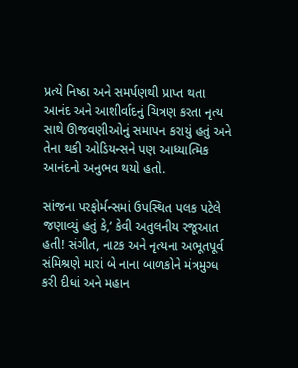પ્રત્યે નિષ્ઠા અને સમર્પણથી પ્રાપ્ત થતા આનંદ અને આશીર્વાદનું ચિત્રણ કરતા નૃત્ય સાથે ઊજવણીઓનું સમાપન કરાયું હતું અને તેના થકી ઓડિયન્સને પણ આધ્યાત્મિક આનંદનો અનુભવ થયો હતો.

સાંજના પરફોર્મન્સમાં ઉપસ્થિત પલક પટેલે જણાવ્યું હતું કે,‘ કેવી અતુલનીય રજૂઆત હતી! સંગીત, નાટક અને નૃત્યના અભૂતપૂર્વ સંમિશ્રણે મારાં બે નાના બાળકોને મંત્રમુગ્ધ કરી દીધાં અને મહાન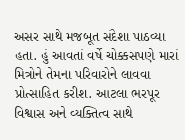અસર સાથે મજબૂત સંદેશા પાઠવ્યા હતા. હું આવતાં વર્ષે ચોક્કસપણે મારાં મિત્રોને તેમના પરિવારોને લાવવા પ્રોત્સાહિત કરીશ. આટલા ભરપૂર વિશ્વાસ અને વ્યક્તિત્વ સાથે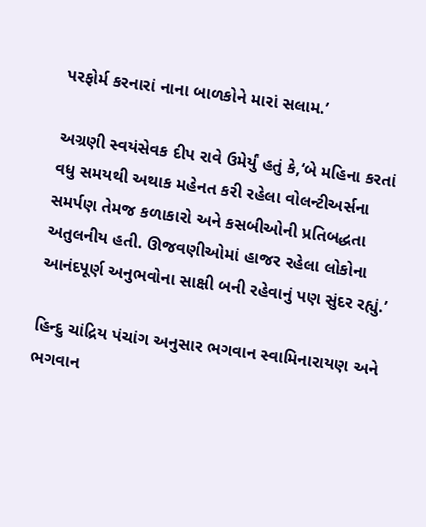પરફોર્મ કરનારાં નાના બાળકોને મારાં સલામ.’

અગ્રણી સ્વયંસેવક દીપ રાવે ઉમેર્યું હતું કે,‘બે મહિના કરતાં વધુ સમયથી અથાક મહેનત કરી રહેલા વોલન્ટીઅર્સના સમર્પણ તેમજ કળાકારો અને કસબીઓની પ્રતિબદ્ધતા અતુલનીય હતી. ઊજવણીઓમાં હાજર રહેલા લોકોના આનંદપૂર્ણ અનુભવોના સાક્ષી બની રહેવાનું પણ સુંદર રહ્યું.’

હિન્દુ ચાંદ્રિય પંચાંગ અનુસાર ભગવાન સ્વામિનારાયણ અને ભગવાન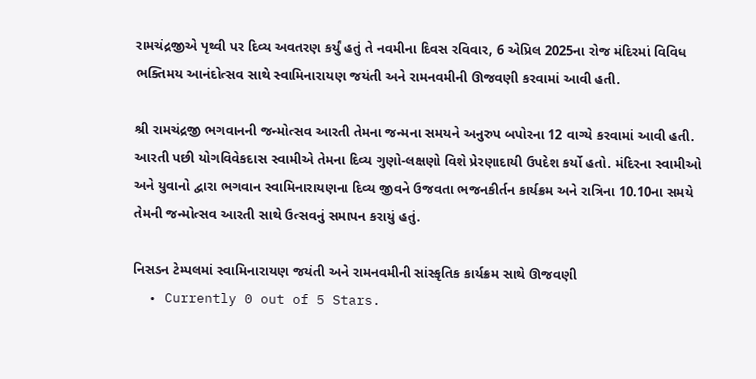રામચંદ્રજીએ પૃથ્વી પર દિવ્ય અવતરણ કર્યું હતું તે નવમીના દિવસ રવિવાર, 6 એપ્રિલ 2025ના રોજ મંદિરમાં વિવિધ ભક્તિમય આનંદોત્સવ સાથે સ્વામિનારાયણ જયંતી અને રામનવમીની ઊજવણી કરવામાં આવી હતી.

શ્રી રામચંદ્રજી ભગવાનની જન્મોત્સવ આરતી તેમના જન્મના સમયને અનુરુપ બપોરના 12 વાગ્યે કરવામાં આવી હતી. આરતી પછી યોગવિવેકદાસ સ્વામીએ તેમના દિવ્ય ગુણો-લક્ષણો વિશે પ્રેરણાદાયી ઉપદેશ કર્યો હતો. મંદિરના સ્વામીઓ અને યુવાનો દ્વારા ભગવાન સ્વામિનારાયણના દિવ્ય જીવને ઉજવતા ભજનકીર્તન કાર્યક્રમ અને રાત્રિના 10.10ના સમયે તેમની જન્મોત્સવ આરતી સાથે ઉત્સવનું સમાપન કરાયું હતું.

નિસડન ટેમ્પલમાં સ્વામિનારાયણ જયંતી અને રામનવમીની સાંસ્કૃતિક કાર્યક્રમ સાથે ઊજવણી
  • Currently 0 out of 5 Stars.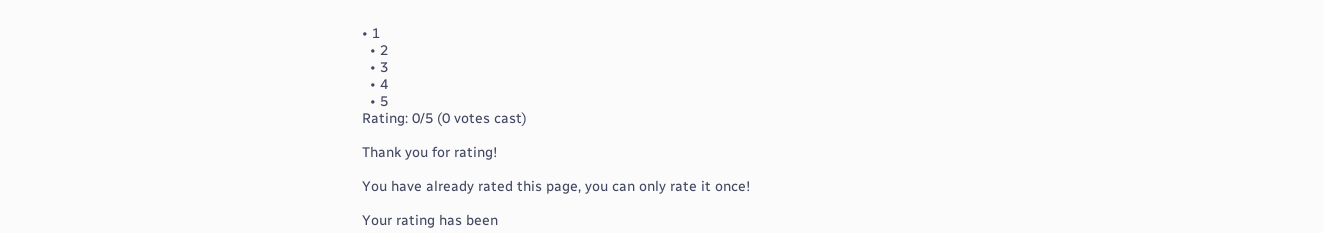• 1
  • 2
  • 3
  • 4
  • 5
Rating: 0/5 (0 votes cast)

Thank you for rating!

You have already rated this page, you can only rate it once!

Your rating has been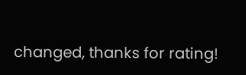changed, thanks for rating!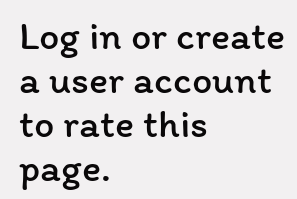Log in or create a user account to rate this page.